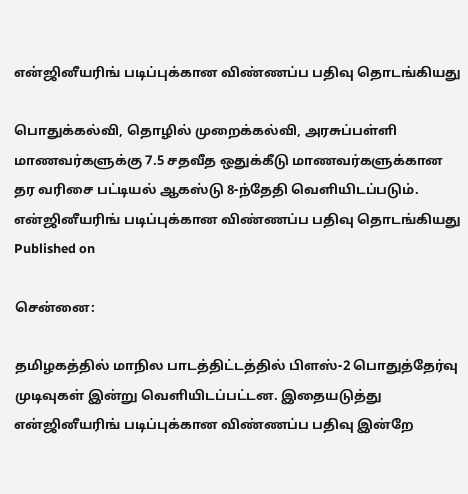என்ஜினீயரிங் படிப்புக்கான விண்ணப்ப பதிவு தொடங்கியது

பொதுக்கல்வி, தொழில் முறைக்கல்வி, அரசுப்பள்ளி மாணவர்களுக்கு 7.5 சதவீத ஒதுக்கீடு மாணவர்களுக்கான தர வரிசை பட்டியல் ஆகஸ்டு 8-ந்தேதி வெளியிடப்படும்.
என்ஜினீயரிங் படிப்புக்கான விண்ணப்ப பதிவு தொடங்கியது
Published on

சென்னை:

தமிழகத்தில் மாநில பாடத்திட்டத்தில் பிளஸ்-2 பொதுத்தேர்வு முடிவுகள் இன்று வெளியிடப்பட்டன. இதையடுத்து என்ஜினீயரிங் படிப்புக்கான விண்ணப்ப பதிவு இன்றே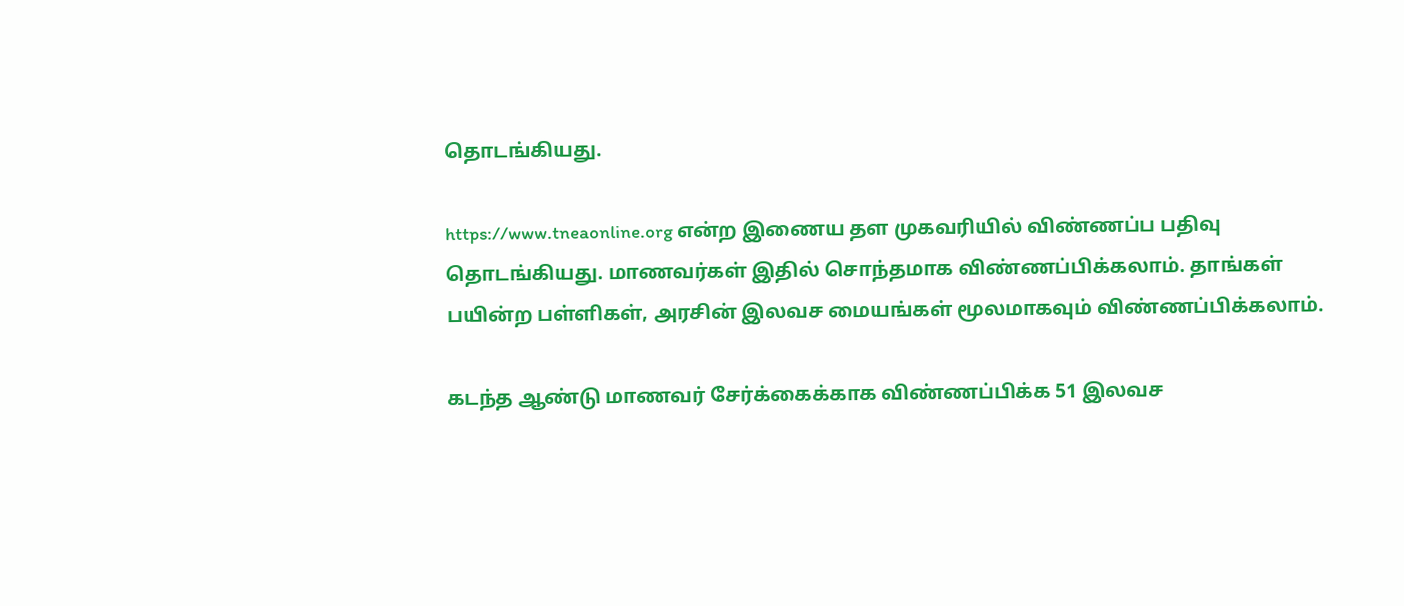தொடங்கியது.

https://www.tneaonline.org என்ற இணைய தள முகவரியில் விண்ணப்ப பதிவு தொடங்கியது. மாணவர்கள் இதில் சொந்தமாக விண்ணப்பிக்கலாம். தாங்கள் பயின்ற பள்ளிகள், அரசின் இலவச மையங்கள் மூலமாகவும் விண்ணப்பிக்கலாம்.

கடந்த ஆண்டு மாணவர் சேர்க்கைக்காக விண்ணப்பிக்க 51 இலவச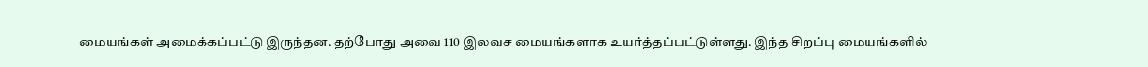மையங்கள் அமைக்கப்பட்டு இருந்தன. தற்போது அவை 110 இலவச மையங்களாக உயர்த்தப்பட்டுள்ளது. இந்த சிறப்பு மையங்களில்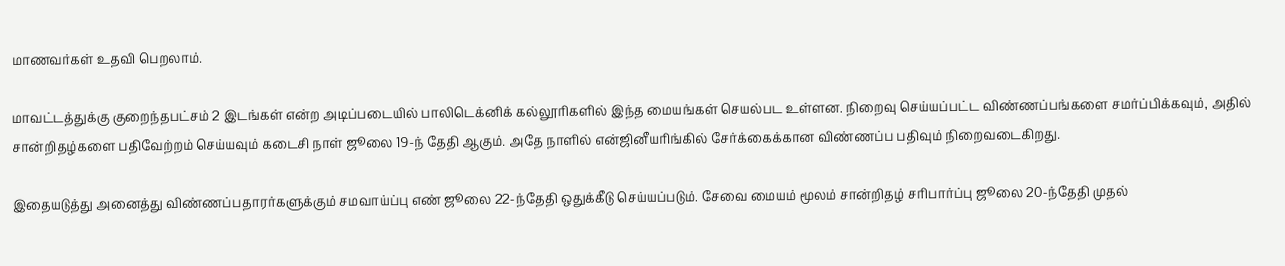மாணவர்கள் உதவி பெறலாம்.

மாவட்டத்துக்கு குறைந்தபட்சம் 2 இடங்கள் என்ற அடிப்படையில் பாலிடெக்னிக் கல்லூரிகளில் இந்த மையங்கள் செயல்பட உள்ளன. நிறைவு செய்யப்பட்ட விண்ணப்பங்களை சமர்ப்பிக்கவும், அதில் சான்றிதழ்களை பதிவேற்றம் செய்யவும் கடைசி நாள் ஜூலை 19-ந் தேதி ஆகும். அதே நாளில் என்ஜினீயரிங்கில் சேர்க்கைக்கான விண்ணப்ப பதிவும் நிறைவடைகிறது.

இதையடுத்து அனைத்து விண்ணப்பதாரர்களுக்கும் சமவாய்ப்பு எண் ஜூலை 22-ந்தேதி ஒதுக்கீடு செய்யப்படும். சேவை மையம் மூலம் சான்றிதழ் சரிபார்ப்பு ஜூலை 20-ந்தேதி முதல்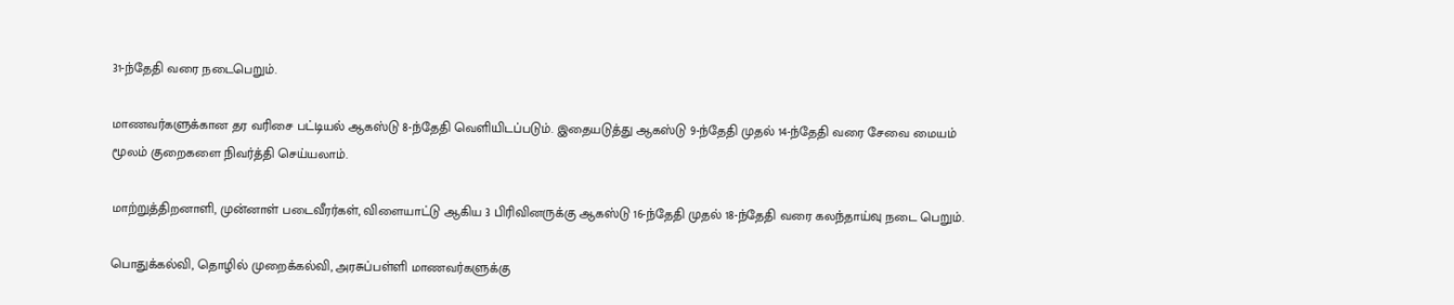31-ந்தேதி வரை நடைபெறும்.

மாணவர்களுக்கான தர வரிசை பட்டியல் ஆகஸ்டு 8-ந்தேதி வெளியிடப்படும். இதையடுத்து ஆகஸ்டு 9-ந்தேதி முதல் 14-ந்தேதி வரை சேவை மையம் மூலம் குறைகளை நிவர்த்தி செய்யலாம்.

மாற்றுத்திறனாளி, முன்னாள் படைவீரர்கள், விளையாட்டு ஆகிய 3 பிரிவினருக்கு ஆகஸ்டு 16-ந்தேதி முதல் 18-ந்தேதி வரை கலந்தாய்வு நடை பெறும்.

பொதுக்கல்வி, தொழில் முறைக்கல்வி, அரசுப்பள்ளி மாணவர்களுக்கு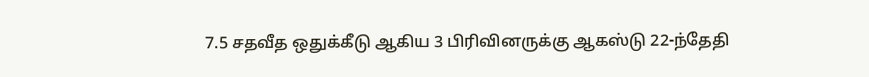7.5 சதவீத ஒதுக்கீடு ஆகிய 3 பிரிவினருக்கு ஆகஸ்டு 22-ந்தேதி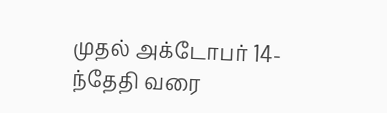முதல் அக்டோபர் 14-ந்தேதி வரை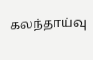கலந்தாய்வு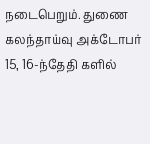நடைபெறும். துணை கலந்தாய்வு அக்டோபர் 15, 16-ந்தேதி களில்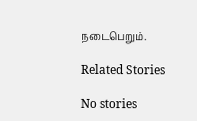நடைபெறும்.

Related Stories

No stories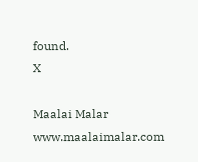found.
X

Maalai Malar
www.maalaimalar.com